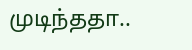முடிந்ததா..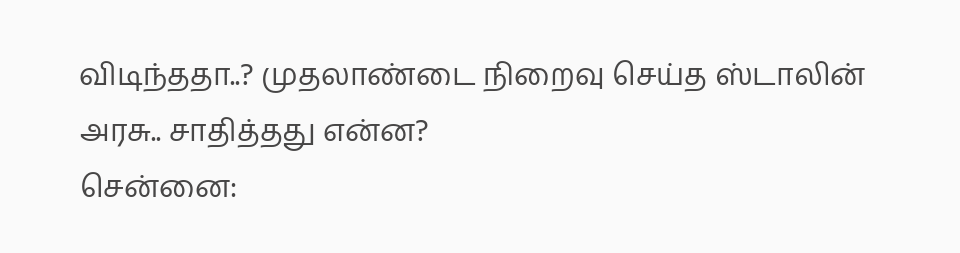விடிந்ததா..? முதலாண்டை நிறைவு செய்த ஸ்டாலின் அரசு.. சாதித்தது என்ன?
சென்னை: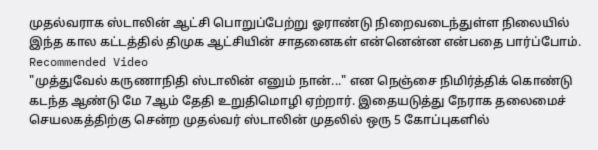முதல்வராக ஸ்டாலின் ஆட்சி பொறுப்பேற்று ஓராண்டு நிறைவடைந்துள்ள நிலையில் இந்த கால கட்டத்தில் திமுக ஆட்சியின் சாதனைகள் என்னென்ன என்பதை பார்ப்போம்.
Recommended Video
"முத்துவேல் கருணாநிதி ஸ்டாலின் எனும் நான்..." என நெஞ்சை நிமிர்த்திக் கொண்டு கடந்த ஆண்டு மே 7ஆம் தேதி உறுதிமொழி ஏற்றார். இதையடுத்து நேராக தலைமைச் செயலகத்திற்கு சென்ற முதல்வர் ஸ்டாலின் முதலில் ஒரு 5 கோப்புகளில்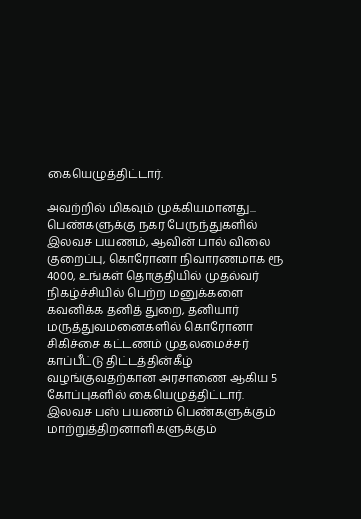கையெழுத்திட்டார்.

அவற்றில் மிகவும் முக்கியமானது... பெண்களுக்கு நகர பேருந்துகளில் இலவச பயணம், ஆவின் பால் விலை குறைப்பு, கொரோனா நிவாரணமாக ரூ 4000, உங்கள் தொகுதியில் முதல்வர் நிகழ்ச்சியில் பெற்ற மனுக்களை கவனிக்க தனித் துறை, தனியார் மருத்துவமனைகளில் கொரோனா சிகிச்சை கட்டணம் முதலமைச்சர் காப்பீட்டு திட்டத்தின்கீழ் வழங்குவதற்கான அரசாணை ஆகிய 5 கோப்புகளில் கையெழுத்திட்டார்.
இலவச பஸ் பயணம் பெண்களுக்கும் மாற்றுத்திறனாளிகளுக்கும்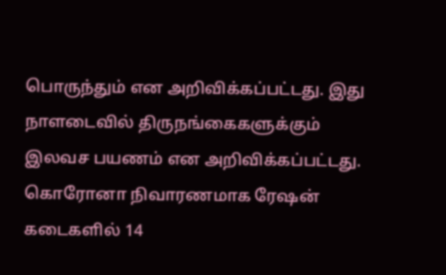பொருந்தும் என அறிவிக்கப்பட்டது. இது நாளடைவில் திருநங்கைகளுக்கும் இலவச பயணம் என அறிவிக்கப்பட்டது. கொரோனா நிவாரணமாக ரேஷன் கடைகளில் 14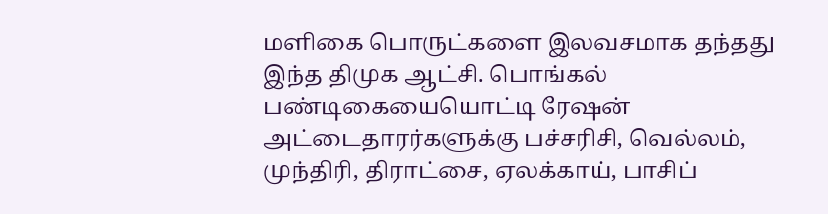மளிகை பொருட்களை இலவசமாக தந்தது இந்த திமுக ஆட்சி. பொங்கல் பண்டிகையையொட்டி ரேஷன் அட்டைதாரர்களுக்கு பச்சரிசி, வெல்லம், முந்திரி, திராட்சை, ஏலக்காய், பாசிப்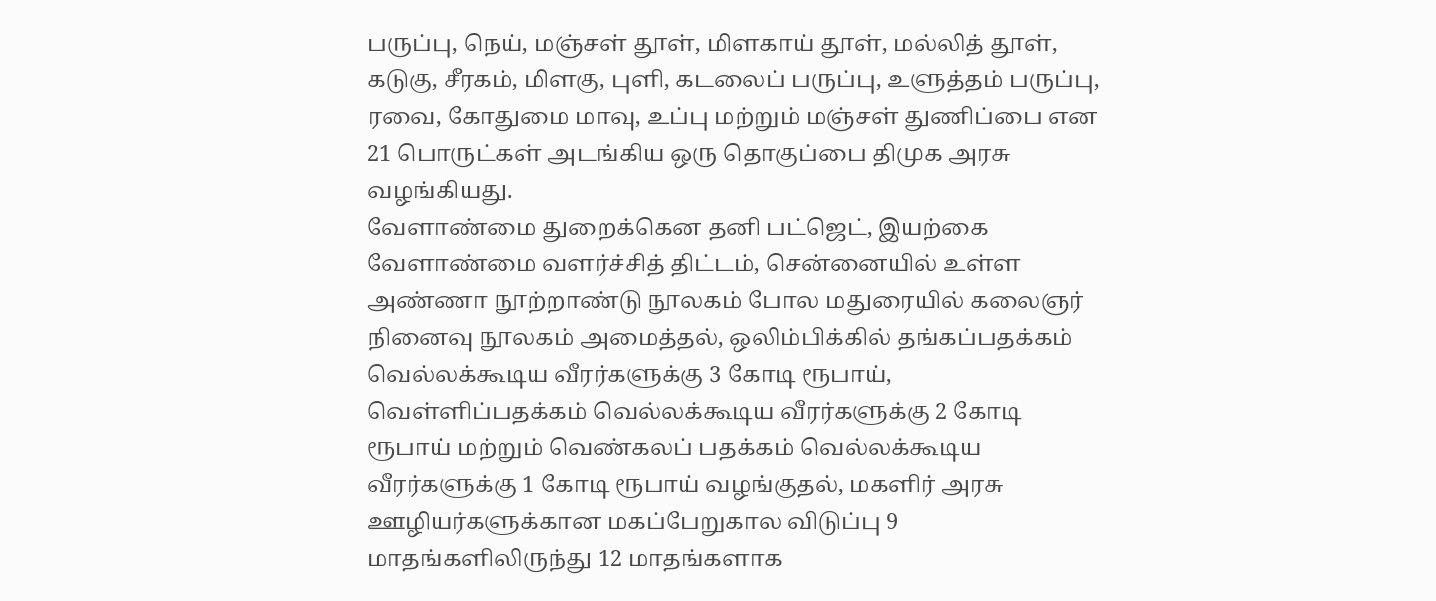பருப்பு, நெய், மஞ்சள் தூள், மிளகாய் தூள், மல்லித் தூள், கடுகு, சீரகம், மிளகு, புளி, கடலைப் பருப்பு, உளுத்தம் பருப்பு, ரவை, கோதுமை மாவு, உப்பு மற்றும் மஞ்சள் துணிப்பை என 21 பொருட்கள் அடங்கிய ஒரு தொகுப்பை திமுக அரசு வழங்கியது.
வேளாண்மை துறைக்கென தனி பட்ஜெட், இயற்கை வேளாண்மை வளர்ச்சித் திட்டம், சென்னையில் உள்ள அண்ணா நூற்றாண்டு நூலகம் போல மதுரையில் கலைஞர் நினைவு நூலகம் அமைத்தல், ஒலிம்பிக்கில் தங்கப்பதக்கம் வெல்லக்கூடிய வீரர்களுக்கு 3 கோடி ரூபாய், வெள்ளிப்பதக்கம் வெல்லக்கூடிய வீரர்களுக்கு 2 கோடி ரூபாய் மற்றும் வெண்கலப் பதக்கம் வெல்லக்கூடிய வீரர்களுக்கு 1 கோடி ரூபாய் வழங்குதல், மகளிர் அரசு ஊழியர்களுக்கான மகப்பேறுகால விடுப்பு 9 மாதங்களிலிருந்து 12 மாதங்களாக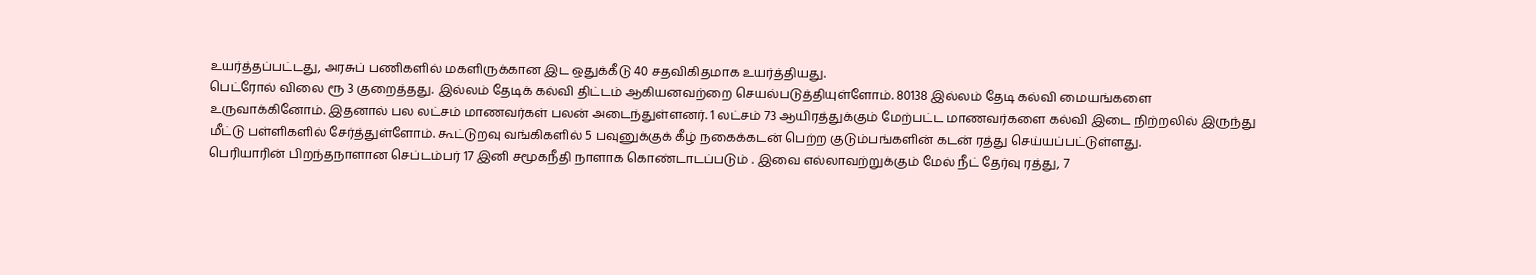உயர்த்தப்பட்டது, அரசுப் பணிகளில் மகளிருக்கான இட ஒதுக்கீடு 40 சதவிகிதமாக உயர்த்தியது.
பெட்ரோல் விலை ரூ 3 குறைத்தது. இல்லம் தேடிக் கல்வி திட்டம் ஆகியனவற்றை செயல்படுத்தியுள்ளோம். 80138 இல்லம் தேடி கல்வி மையங்களை உருவாக்கினோம். இதனால் பல லட்சம் மாணவர்கள் பலன் அடைந்துள்ளனர். 1 லட்சம் 73 ஆயிரத்துக்கும் மேற்பட்ட மாணவர்களை கல்வி இடை நிற்றலில் இருந்து மீட்டு பள்ளிகளில் சேர்த்துள்ளோம். கூட்டுறவு வங்கிகளில் 5 பவுனுக்குக் கீழ் நகைக்கடன் பெற்ற குடும்பங்களின் கடன் ரத்து செய்யப்பட்டுள்ளது.
பெரியாரின் பிறந்தநாளான செப்டம்பர் 17 இனி சமூகநீதி நாளாக கொண்டாடப்படும் . இவை எல்லாவற்றுக்கும் மேல் நீட் தேர்வு ரத்து, 7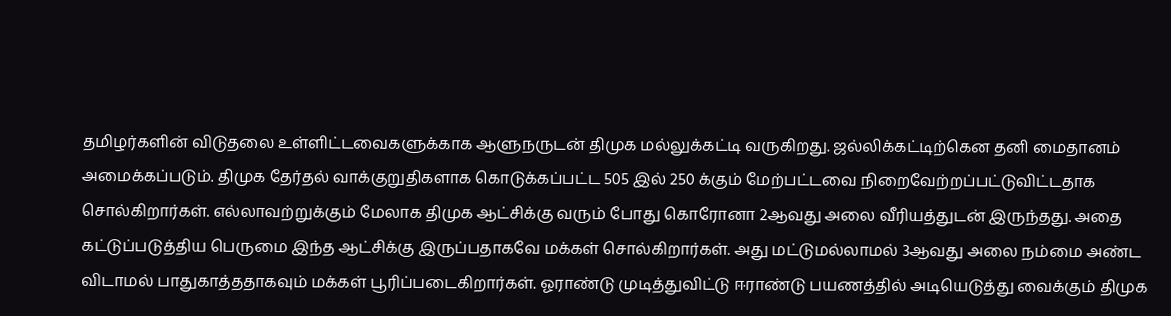தமிழர்களின் விடுதலை உள்ளிட்டவைகளுக்காக ஆளுநருடன் திமுக மல்லுக்கட்டி வருகிறது. ஜல்லிக்கட்டிற்கென தனி மைதானம் அமைக்கப்படும். திமுக தேர்தல் வாக்குறுதிகளாக கொடுக்கப்பட்ட 505 இல் 250 க்கும் மேற்பட்டவை நிறைவேற்றப்பட்டுவிட்டதாக சொல்கிறார்கள். எல்லாவற்றுக்கும் மேலாக திமுக ஆட்சிக்கு வரும் போது கொரோனா 2ஆவது அலை வீரியத்துடன் இருந்தது. அதை கட்டுப்படுத்திய பெருமை இந்த ஆட்சிக்கு இருப்பதாகவே மக்கள் சொல்கிறார்கள். அது மட்டுமல்லாமல் 3ஆவது அலை நம்மை அண்ட விடாமல் பாதுகாத்ததாகவும் மக்கள் பூரிப்படைகிறார்கள். ஓராண்டு முடித்துவிட்டு ஈராண்டு பயணத்தில் அடியெடுத்து வைக்கும் திமுக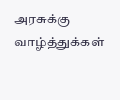அரசுக்கு வாழ்த்துக்கள்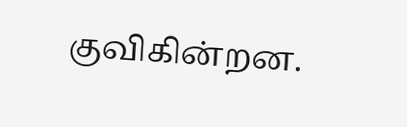குவிகின்றன.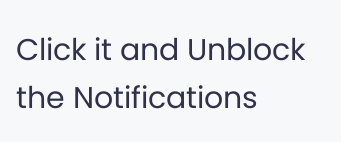Click it and Unblock the Notifications